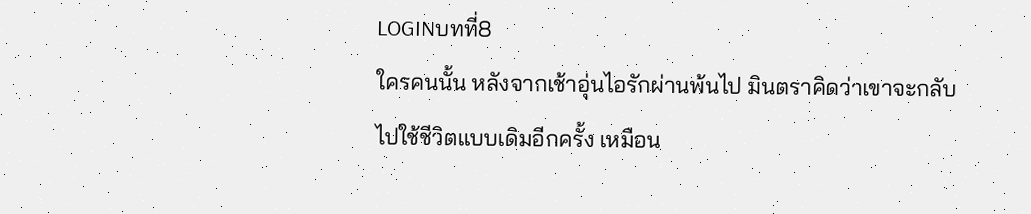LOGINบทที่8
ใครคนนั้น หลังจากเช้าอุ่นไอรักผ่านพ้นไป มินตราคิดว่าเขาจะกลับไปใช้ชีวิตแบบเดิมอีกครั้ง เหมือน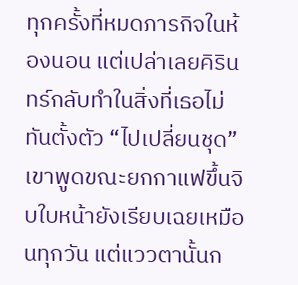ทุกครั้งที่หมดภารกิจในห้องนอน แต่เปล่าเลยคิรินทร์กลับทำในสิ่งที่เธอไม่ทันตั้งตัว “ไปเปลี่ยนชุด” เขาพูดขณะยกกาแฟขึ้นจิบใบหน้ายังเรียบเฉยเหมือนทุกวัน แต่แววตานั้นก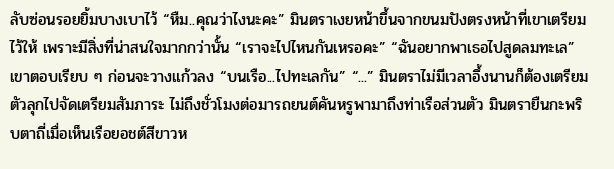ลับซ่อนรอยยิ้มบางเบาไว้ “หืม..คุณว่าไงนะคะ” มินตราเงยหน้าขึ้นจากขนมปังตรงหน้าที่เขาเตรียมไว้ให้ เพราะมีสิ่งที่น่าสนใจมากกว่านั้น “เราจะไปไหนกันเหรอคะ” “ฉันอยากพาเธอไปสูดลมทะเล” เขาตอบเรียบ ๆ ก่อนจะวางแก้วลง “บนเรือ...ไปทะเลกัน” “...” มินตราไม่มีเวลาอึ้งนานก็ต้องเตรียมตัวลุกไปจัดเตรียมสัมภาระ ไม่ถึงชั่วโมงต่อมารถยนต์คันหรูพามาถึงท่าเรือส่วนตัว มินตรายืนกะพริบตาถี่เมื่อเห็นเรือยอชต์สีขาวห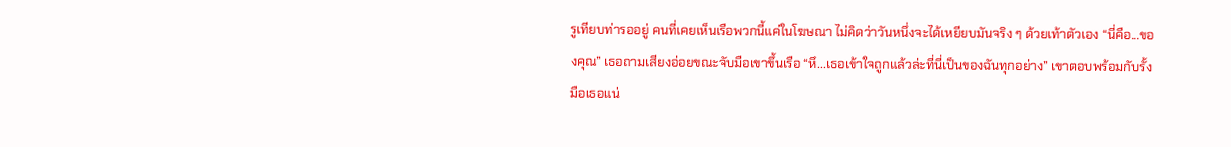รูเทียบท่ารออยู่ คนที่เคยเห็นเรือพวกนี้แค่ในโฆษณา ไม่คิดว่าวันหนึ่งจะได้เหยียบมันจริง ๆ ด้วยเท้าตัวเอง “นี่คือ...ของคุณ” เธอถามเสียงอ่อยขณะจับมือเขาขึ้นเรือ “หึ...เธอเข้าใจถูกแล้วล่ะที่นี่เป็นของฉันทุกอย่าง” เขาตอบพร้อมกับรั้งมือเธอแน่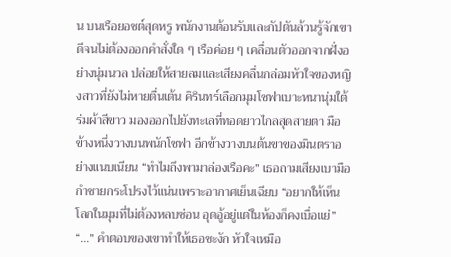น บนเรือยอชต์สุดหรู พนักงานต้อนรับและกัปตันล้วนรู้จักเขาดีจนไม่ต้องออกคำสั่งใด ๆ เรือค่อย ๆ เคลื่อนตัวออกจากฝั่งอย่างนุ่มนวล ปล่อยให้สายลมและเสียงคลื่นกล่อมหัวใจของหญิงสาวที่ยังไม่หายตื่นเต้น คิรินทร์เลือกมุมโซฟาเบาะหนานุ่มใต้ร่มผ้าสีขาว มองออกไปยังทะเลที่ทอดยาวไกลสุดสายตา มือข้างหนึ่งวางบนพนักโซฟา อีกข้างวางบนต้นขาของมินตราอย่างแนบเนียน “ทำไมถึงพามาล่องเรือคะ” เธอถามเสียงเบามือกำชายกระโปรงไว้แน่นเพราะอากาศเย็นเฉียบ “อยากให้เห็นโลกในมุมที่ไม่ต้องหลบซ่อน อุดอู้อยู่แต่ในห้องก็คงเบื่อแย่” “...” คำตอบของเขาทำให้เธอชะงัก หัวใจเหมือ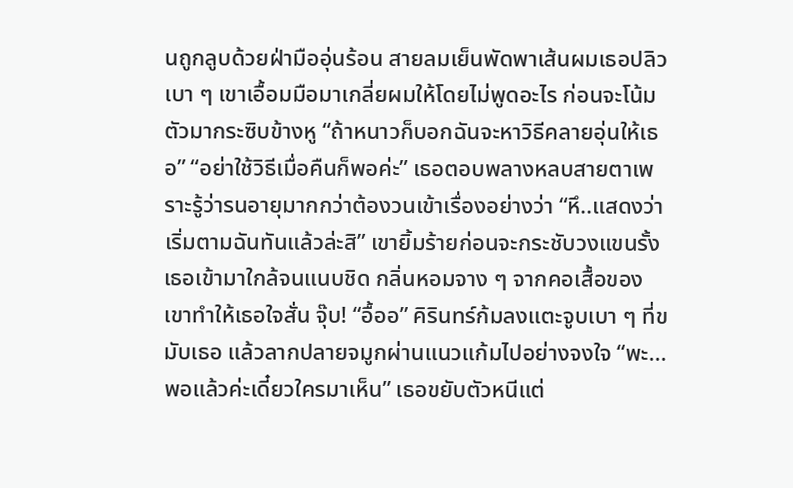นถูกลูบด้วยฝ่ามืออุ่นร้อน สายลมเย็นพัดพาเส้นผมเธอปลิวเบา ๆ เขาเอื้อมมือมาเกลี่ยผมให้โดยไม่พูดอะไร ก่อนจะโน้มตัวมากระซิบข้างหู “ถ้าหนาวก็บอกฉันจะหาวิธีคลายอุ่นให้เธอ” “อย่าใช้วิธีเมื่อคืนก็พอค่ะ” เธอตอบพลางหลบสายตาเพราะรู้ว่ารนอายุมากกว่าต้องวนเข้าเรื่องอย่างว่า “หึ..แสดงว่าเริ่มตามฉันทันแล้วล่ะสิ” เขายิ้มร้ายก่อนจะกระชับวงแขนรั้งเธอเข้ามาใกล้จนแนบชิด กลิ่นหอมจาง ๆ จากคอเสื้อของเขาทำให้เธอใจสั่น จุ๊บ! “อื้ออ” คิรินทร์ก้มลงแตะจูบเบา ๆ ที่ขมับเธอ แล้วลากปลายจมูกผ่านแนวแก้มไปอย่างจงใจ “พะ...พอแล้วค่ะเดี๋ยวใครมาเห็น” เธอขยับตัวหนีแต่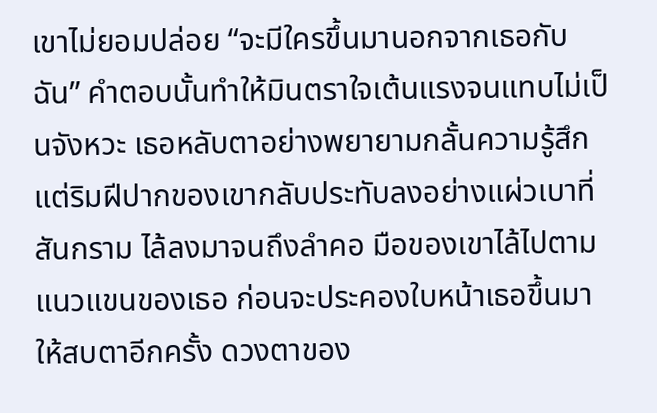เขาไม่ยอมปล่อย “จะมีใครขึ้นมานอกจากเธอกับฉัน” คำตอบนั้นทำให้มินตราใจเต้นแรงจนแทบไม่เป็นจังหวะ เธอหลับตาอย่างพยายามกลั้นความรู้สึก แต่ริมฝีปากของเขากลับประทับลงอย่างแผ่วเบาที่สันกราม ไล้ลงมาจนถึงลำคอ มือของเขาไล้ไปตามแนวแขนของเธอ ก่อนจะประคองใบหน้าเธอขึ้นมาให้สบตาอีกครั้ง ดวงตาของ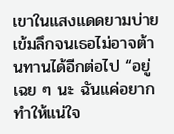เขาในแสงแดดยามบ่ายเข้มลึกจนเธอไม่อาจต้านทานได้อีกต่อไป “อยู่เฉย ๆ นะ ฉันแค่อยากทำให้แน่ใจ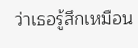ว่าเธอรู้สึกเหมือน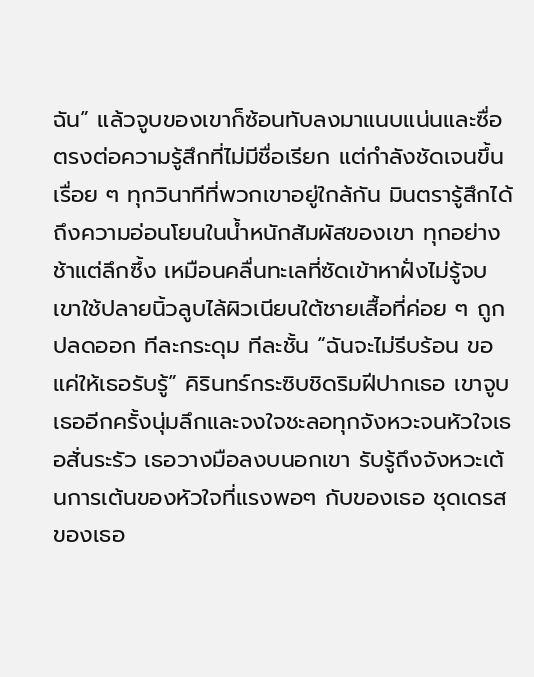ฉัน” แล้วจูบของเขาก็ซ้อนทับลงมาแนบแน่นและซื่อตรงต่อความรู้สึกที่ไม่มีชื่อเรียก แต่กำลังชัดเจนขึ้นเรื่อย ๆ ทุกวินาทีที่พวกเขาอยู่ใกล้กัน มินตรารู้สึกได้ถึงความอ่อนโยนในน้ำหนักสัมผัสของเขา ทุกอย่างช้าแต่ลึกซึ้ง เหมือนคลื่นทะเลที่ซัดเข้าหาฝั่งไม่รู้จบ เขาใช้ปลายนิ้วลูบไล้ผิวเนียนใต้ชายเสื้อที่ค่อย ๆ ถูกปลดออก ทีละกระดุม ทีละชั้น “ฉันจะไม่รีบร้อน ขอแค่ให้เธอรับรู้” คิรินทร์กระซิบชิดริมฝีปากเธอ เขาจูบเธออีกครั้งนุ่มลึกและจงใจชะลอทุกจังหวะจนหัวใจเธอสั่นระรัว เธอวางมือลงบนอกเขา รับรู้ถึงจังหวะเต้นการเต้นของหัวใจที่แรงพอๆ กับของเธอ ชุดเดรสของเธอ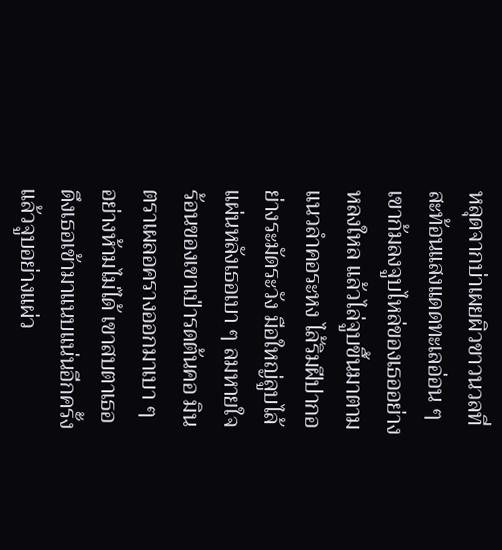หลุดจากบ่าเผยผิวขาวนวลที่สะท้อนแสงแดดทะเลอ่อน ๆ เขาก้มลงจูบไหล่ของเธออย่างหลงใหล แล้วไล่จูบขึ้นมาตามแนวลำคอระหง ไล้ริมฝีปากอย่างระมัดระวัง มือใหญ่ลูบไล้แผ่นหลังเธอเบา ๆ ลมหายใจร้อนของเขาเป่ารดต้นคอ มินตราเผลอครางออกมาเบา ๆ อย่างห้ามไม่ได้ เขาสบตาเธอ ดึงเธอเข้ามาแนบแน่นอีกครั้ง แล้วจูบอย่างแผ่ว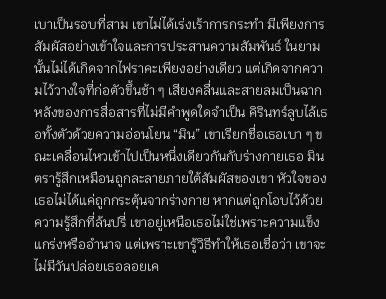เบาเป็นรอบที่สาม เขาไม่ได้เร่งเร้าการกระทำ มีเพียงการสัมผัสอย่างเข้าใจและการประสานความสัมพันธ์ ในยามนั้นไม่ได้เกิดจากไฟราคะเพียงอย่างเดียว แต่เกิดจากความไว้วางใจที่ก่อตัวขึ้นช้า ๆ เสียงคลื่นและสายลมเป็นฉากหลังของการสื่อสารที่ไม่มีคำพูดใดจำเป็น คิรินทร์ลูบไล้เธอทั้งตัวด้วยความอ่อนโยน “มิน” เขาเรียกชื่อเธอเบา ๆ ขณะเคลื่อนไหวเข้าไปเป็นหนึ่งเดียวกันกับร่างกายเธอ มินตรารู้สึกเหมือนถูกละลายภายใต้สัมผัสของเขา หัวใจของเธอไม่ได้แค่ถูกกระตุ้นจากร่างกาย หากแต่ถูกโอบไว้ด้วยความรู้สึกที่ล้นปรี่ เขาอยู่เหนือเธอไม่ใช่เพราะความแข็งแกร่งหรืออำนาจ แต่เพราะเขารู้วิธีทำให้เธอเชื่อว่า เขาจะไม่มีวันปล่อยเธอลอยเค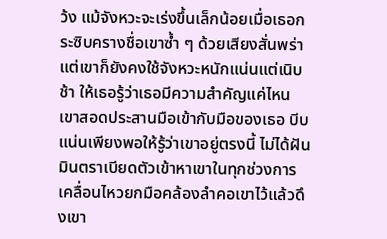ว้ง แม้จังหวะจะเร่งขึ้นเล็กน้อยเมื่อเธอกระซิบครางชื่อเขาซ้ำ ๆ ด้วยเสียงสั่นพร่า แต่เขาก็ยังคงใช้จังหวะหนักแน่นแต่เนิบช้า ให้เธอรู้ว่าเธอมีความสำคัญแค่ไหน เขาสอดประสานมือเข้ากับมือของเธอ บีบแน่นเพียงพอให้รู้ว่าเขาอยู่ตรงนี้ ไม่ได้ฝัน มินตราเบียดตัวเข้าหาเขาในทุกช่วงการเคลื่อนไหวยกมือคล้องลำคอเขาไว้แล้วดึงเขา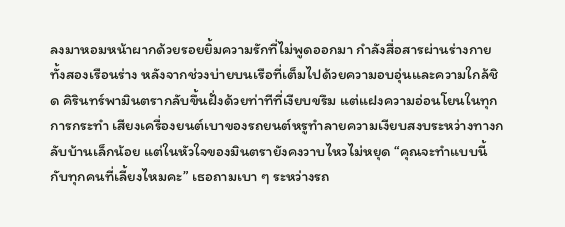ลงมาหอมหน้าผากด้วยรอยยิ้มความรักที่ไม่พูดออกมา กำลังสื่อสารผ่านร่างกายทั้งสองเรือนร่าง หลังจากช่วงบ่ายบนเรือที่เต็มไปด้วยความอบอุ่นและความใกล้ชิด คิรินทร์พามินตรากลับขึ้นฝั่งด้วยท่าทีที่เงียบขรึม แต่แฝงความอ่อนโยนในทุกการกระทำ เสียงเครื่องยนต์เบาของรถยนต์หรูทำลายความเงียบสงบระหว่างทางกลับบ้านเล็กน้อย แต่ในหัวใจของมินตรายังคงวาบไหวไม่หยุด “คุณจะทำแบบนี้กับทุกคนที่เลี้ยงไหมคะ” เธอถามเบา ๆ ระหว่างรถ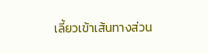เลี้ยวเข้าเส้นทางส่วน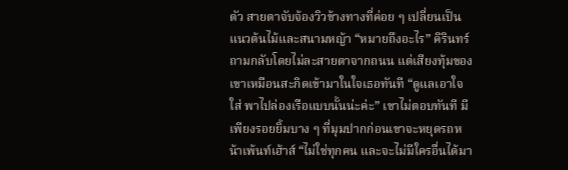ตัว สายตาจับจ้องวิวข้างทางที่ค่อย ๆ เปลี่ยนเป็นแนวต้นไม้และสนามหญ้า “หมายถึงอะไร” คิรินทร์ถามกลับโดยไม่ละสายตาจากถนน แต่เสียงทุ้มของเขาเหมือนสะกิดเข้ามาในใจเธอทันที “ดูแลเอาใจใส่ พาไปล่องเรือแบบนั้นน่ะค่ะ” เขาไม่ตอบทันที มีเพียงรอยยิ้มบาง ๆ ที่มุมปากก่อนเขาจะหยุดรถหน้าเพ้นท์เฮ้าส์ “ไม่ใช่ทุกคน และจะไม่มีใครอื่นได้มา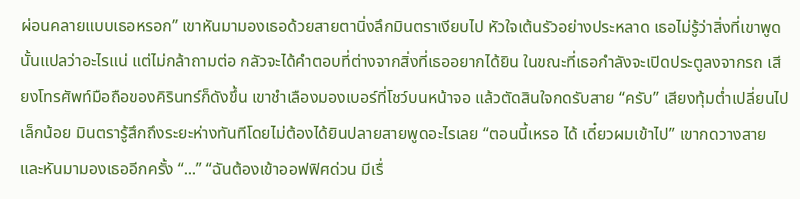ผ่อนคลายแบบเธอหรอก” เขาหันมามองเธอด้วยสายตานิ่งลึกมินตราเงียบไป หัวใจเต้นรัวอย่างประหลาด เธอไม่รู้ว่าสิ่งที่เขาพูดนั้นแปลว่าอะไรแน่ แต่ไม่กล้าถามต่อ กลัวจะได้คำตอบที่ต่างจากสิ่งที่เธออยากได้ยิน ในขณะที่เธอกำลังจะเปิดประตูลงจากรถ เสียงโทรศัพท์มือถือของคิรินทร์ก็ดังขึ้น เขาชำเลืองมองเบอร์ที่โชว์บนหน้าจอ แล้วตัดสินใจกดรับสาย “ครับ” เสียงทุ้มต่ำเปลี่ยนไปเล็กน้อย มินตรารู้สึกถึงระยะห่างทันทีโดยไม่ต้องได้ยินปลายสายพูดอะไรเลย “ตอนนี้เหรอ ได้ เดี๋ยวผมเข้าไป” เขากดวางสาย และหันมามองเธออีกครั้ง “...” “ฉันต้องเข้าออฟฟิศด่วน มีเรื่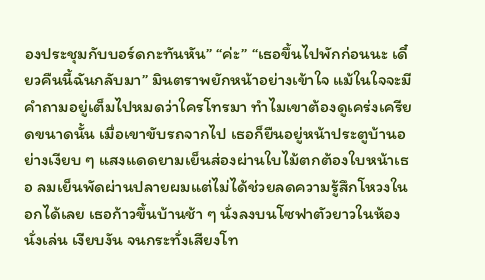องประชุมกับบอร์ดกะทันหัน” “ค่ะ” “เธอขึ้นไปพักก่อนนะ เดี๋ยวคืนนี้ฉันกลับมา” มินตราพยักหน้าอย่างเข้าใจ แม้ในใจจะมีคำถามอยู่เต็มไปหมดว่าใครโทรมา ทำไมเขาต้องดูเคร่งเครียดขนาดนั้น เมื่อเขาขับรถจากไป เธอก็ยืนอยู่หน้าประตูบ้านอย่างเงียบ ๆ แสงแดดยามเย็นส่องผ่านใบไม้ตกต้องใบหน้าเธอ ลมเย็นพัดผ่านปลายผมแต่ไม่ได้ช่วยลดความรู้สึกโหวงในอกได้เลย เธอก้าวขึ้นบ้านช้า ๆ นั่งลงบนโซฟาตัวยาวในห้องนั่งเล่น เงียบงัน จนกระทั่งเสียงโท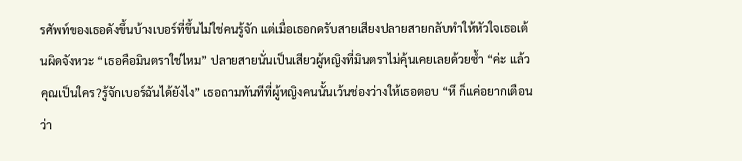รศัพท์ของเธอดังขึ้นบ้างเบอร์ที่ขึ้นไม่ใช่คนรู้จัก แต่เมื่อเธอกดรับสายเสียงปลายสายกลับทำให้หัวใจเธอเต้นผิดจังหวะ “เธอคือมินตราใช่ไหม” ปลายสายนั่นเป็นเสียวผู้หญิงที่มินตราไม่คุ้นเคยเลยด้วยซ้ำ “ค่ะ แล้วคุณเป็นใคร?รู้จักเบอร์ฉันได้ยังไง” เธอถามทันทีที่ผู้หญิงคนนั้นเว้นช่องว่างให้เธอตอบ “หึ ก็แค่อยากเตือนว่า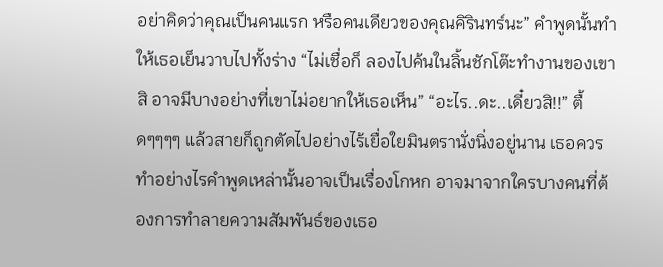อย่าคิดว่าคุณเป็นคนแรก หรือคนเดียวของคุณคิรินทร์นะ” คำพูดนั้นทำให้เธอเย็นวาบไปทั้งร่าง “ไม่เชื่อก็ ลองไปค้นในลิ้นชักโต๊ะทำงานของเขาสิ อาจมีบางอย่างที่เขาไม่อยากให้เธอเห็น” “อะไร..ดะ..เดี๋ยวสิ!!” ตื้ดๆๆๆๆ แล้วสายก็ถูกตัดไปอย่างไร้เยื่อใยมินตรานั่งนิ่งอยู่นาน เธอควรทำอย่างไรคำพูดเหล่านั้นอาจเป็นเรื่องโกหก อาจมาจากใครบางคนที่ต้องการทำลายความสัมพันธ์ของเธอ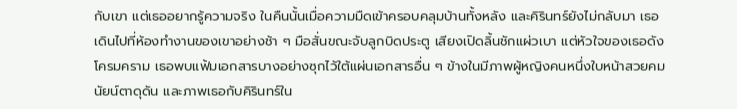กับเขา แต่เธออยากรู้ความจริง ในคืนนั้นเมื่อความมืดเข้าครอบคลุมบ้านทั้งหลัง และคิรินทร์ยังไม่กลับมา เธอเดินไปที่ห้องทำงานของเขาอย่างช้า ๆ มือสั่นขณะจับลูกบิดประตู เสียงเปิดลิ้นชักแผ่วเบา แต่หัวใจของเธอดังโครมคราม เธอพบแฟ้มเอกสารบางอย่างซุกไว้ใต้แผ่นเอกสารอื่น ๆ ข้างในมีภาพผู้หญิงคนหนึ่งใบหน้าสวยคม นัยน์ตาดุดัน และภาพเธอกับคิรินทร์ใน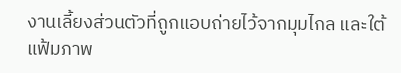งานเลี้ยงส่วนตัวที่ถูกแอบถ่ายไว้จากมุมไกล และใต้แฟ้มภาพ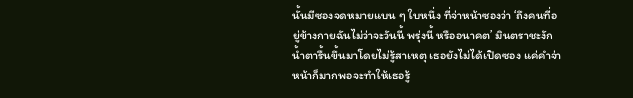นั้นมีซองจดหมายแบน ๆ ใบหนึ่ง ที่จ่าหน้าซองว่า ‘ถึงคนที่อยู่ข้างกายฉันไม่ว่าจะวันนี้ พรุ่งนี้ หรืออนาคต’ มินตราชะงักน้ำตารื้นขึ้นมาโดยไม่รู้สาเหตุ เธอยังไม่ได้เปิดซอง แค่คำจ่าหน้าก็มากพอจะทำให้เธอรู้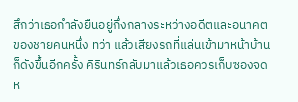สึกว่าเธอกำลังยืนอยู่กึ่งกลางระหว่างอดีตและอนาคตของชายคนหนึ่ง ทว่า แล้วเสียงรถที่แล่นเข้ามาหน้าบ้านก็ดังขึ้นอีกครั้ง คิรินทร์กลับมาแล้วเธอควรเก็บซองจดห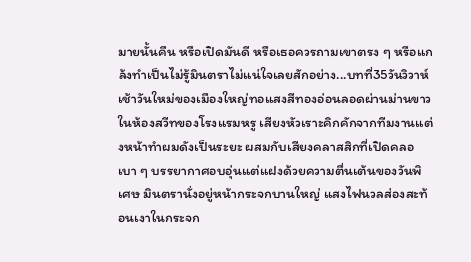มายนั้นคืน หรือเปิดมันดี หรือเธอควรถามเขาตรง ๆ หรือแกล้งทำเป็นไม่รู้มินตราไม่แน่ใจเลยสักอย่าง...บทที่35วันวิวาห์เช้าวันใหม่ของเมืองใหญ่ทอแสงสีทองอ่อนลอดผ่านม่านขาวในห้องสวีทของโรงแรมหรู เสียงหัวเราะคิกคักจากทีมงานแต่งหน้าทำผมดังเป็นระยะ ผสมกับเสียงคลาสสิกที่เปิดคลอเบา ๆ บรรยากาศอบอุ่นแต่แฝงด้วยความตื่นเต้นของวันพิเศษ มินตรานั่งอยู่หน้ากระจกบานใหญ่ แสงไฟนวลส่องสะท้อนเงาในกระจก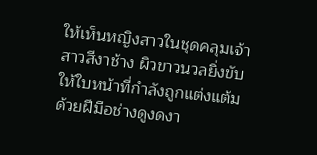ให้เห็นหญิงสาวในชุดคลุมเจ้าสาวสีงาช้าง ผิวขาวนวลยิ่งขับให้ใบหน้าที่กำลังถูกแต่งแต้มด้วยฝีมือช่างดูงดงา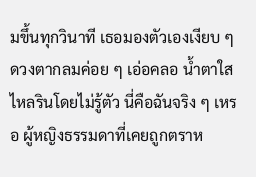มขึ้นทุกวินาที เธอมองตัวเองเงียบ ๆ ดวงตากลมค่อย ๆ เอ่อคลอ น้ำตาใสไหลรินโดยไม่รู้ตัว นี่คือฉันจริง ๆ เหรอ ผู้หญิงธรรมดาที่เคยถูกตราห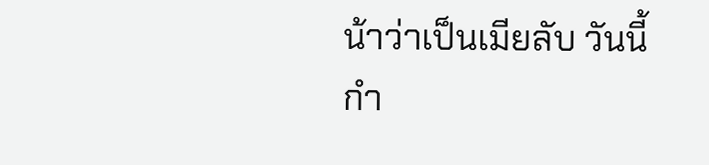น้าว่าเป็นเมียลับ วันนี้กำ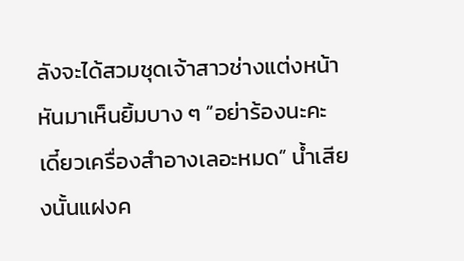ลังจะได้สวมชุดเจ้าสาวช่างแต่งหน้าหันมาเห็นยิ้มบาง ๆ “อย่าร้องนะคะ เดี๋ยวเครื่องสำอางเลอะหมด” น้ำเสียงนั้นแฝงค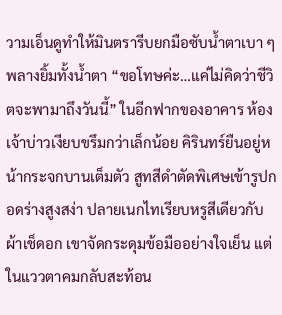วามเอ็นดูทำให้มินตรารีบยกมือซับน้ำตาเบา ๆ พลางยิ้มทั้งน้ำตา “ขอโทษค่ะ…แค่ไม่คิดว่าชีวิตจะพามาถึงวันนี้” ในอีกฟากของอาคาร ห้องเจ้าบ่าวเงียบขรึมกว่าเล็กน้อย คิรินทร์ยืนอยู่หน้ากระจกบานเต็มตัว สูทสีดำตัดพิเศษเข้ารูปกอดร่างสูงสง่า ปลายเนกไทเรียบหรูสีเดียวกับผ้าเช็ดอก เขาจัดกระดุมข้อมืออย่างใจเย็น แต่ในแววตาคมกลับสะท้อน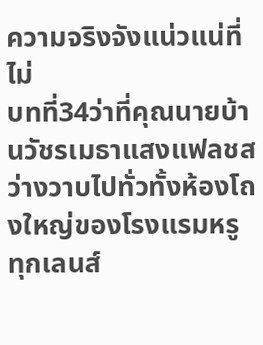ความจริงจังแน่วแน่ที่ไม่
บทที่34ว่าที่คุณนายบ้านวัชรเมธาแสงแฟลชสว่างวาบไปทั่วทั้งห้องโถงใหญ่ของโรงแรมหรู ทุกเลนส์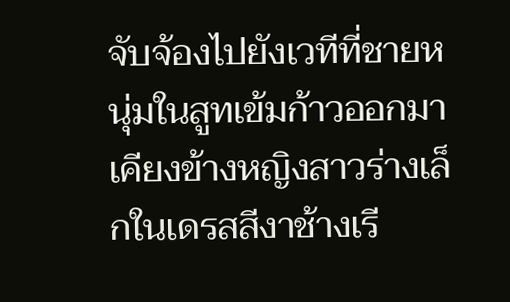จับจ้องไปยังเวทีที่ชายหนุ่มในสูทเข้มก้าวออกมาเคียงข้างหญิงสาวร่างเล็กในเดรสสีงาช้างเรี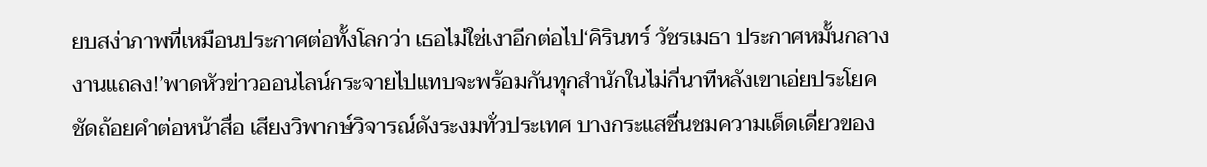ยบสง่าภาพที่เหมือนประกาศต่อทั้งโลกว่า เธอไม่ใช่เงาอีกต่อไป‘คิรินทร์ วัชรเมธา ประกาศหมั้นกลางงานแถลง!’พาดหัวข่าวออนไลน์กระจายไปแทบจะพร้อมกันทุกสำนักในไม่กี่นาทีหลังเขาเอ่ยประโยคชัดถ้อยคำต่อหน้าสื่อ เสียงวิพากษ์วิจารณ์ดังระงมทั่วประเทศ บางกระแสชื่นชมความเด็ดเดี่ยวของ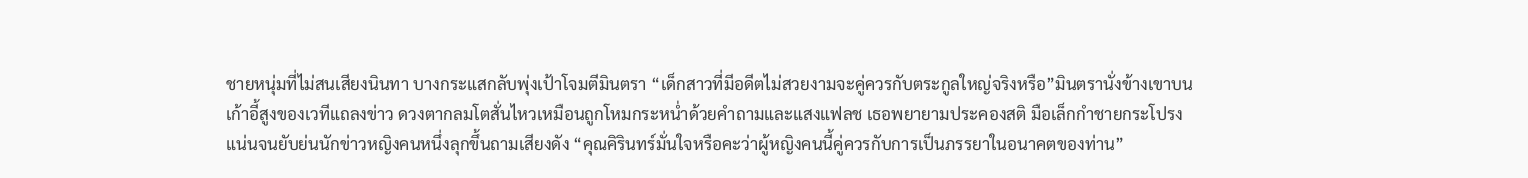ชายหนุ่มที่ไม่สนเสียงนินทา บางกระแสกลับพุ่งเป้าโจมตีมินตรา “เด็กสาวที่มีอดีตไม่สวยงามจะคู่ควรกับตระกูลใหญ่จริงหรือ”มินตรานั่งข้างเขาบนเก้าอี้สูงของเวทีแถลงข่าว ดวงตากลมโตสั่นไหวเหมือนถูกโหมกระหน่ำด้วยคำถามและแสงแฟลช เธอพยายามประคองสติ มือเล็กกำชายกระโปรงแน่นจนยับย่นนักข่าวหญิงคนหนึ่งลุกขึ้นถามเสียงดัง “คุณคิรินทร์มั่นใจหรือคะว่าผู้หญิงคนนี้คู่ควรกับการเป็นภรรยาในอนาคตของท่าน”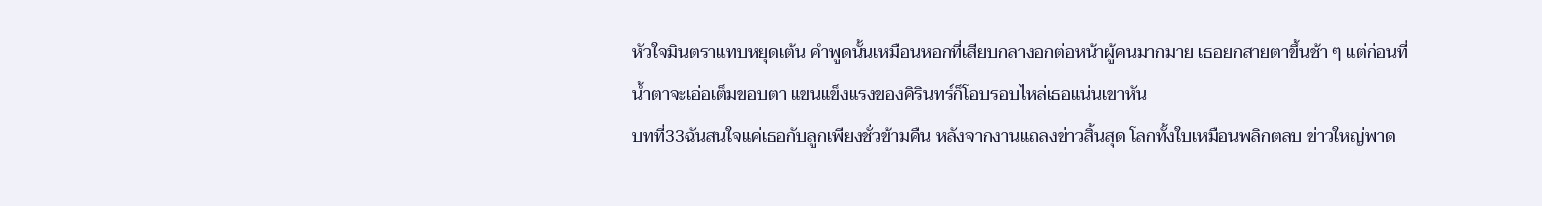หัวใจมินตราแทบหยุดเต้น คำพูดนั้นเหมือนหอกที่เสียบกลางอกต่อหน้าผู้คนมากมาย เธอยกสายตาขึ้นช้า ๆ แต่ก่อนที่น้ำตาจะเอ่อเต็มขอบตา แขนแข็งแรงของคิรินทร์ก็โอบรอบไหล่เธอแน่นเขาหัน
บทที่33ฉันสนใจแค่เธอกับลูกเพียงชั่วข้ามคืน หลังจากงานแถลงข่าวสิ้นสุด โลกทั้งใบเหมือนพลิกตลบ ข่าวใหญ่พาด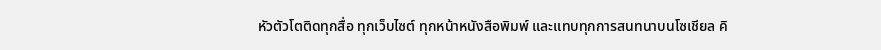หัวตัวโตติดทุกสื่อ ทุกเว็บไซต์ ทุกหน้าหนังสือพิมพ์ และแทบทุกการสนทนาบนโซเชียล คิ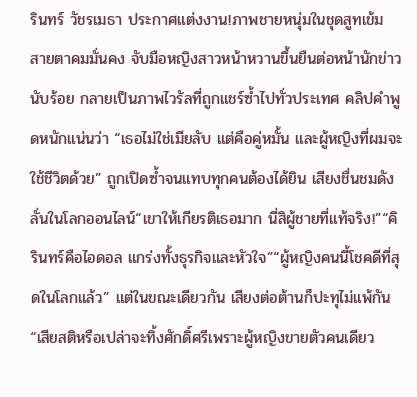รินทร์ วัชรเมธา ประกาศแต่งงาน!ภาพชายหนุ่มในชุดสูทเข้ม สายตาคมมั่นคง จับมือหญิงสาวหน้าหวานขึ้นยืนต่อหน้านักข่าวนับร้อย กลายเป็นภาพไวรัลที่ถูกแชร์ซ้ำไปทั่วประเทศ คลิปคำพูดหนักแน่นว่า “เธอไม่ใช่เมียลับ แต่คือคู่หมั้น และผู้หญิงที่ผมจะใช้ชีวิตด้วย” ถูกเปิดซ้ำจนแทบทุกคนต้องได้ยิน เสียงชื่นชมดังลั่นในโลกออนไลน์“เขาให้เกียรติเธอมาก นี่สิผู้ชายที่แท้จริง!”“คิรินทร์คือไอดอล แกร่งทั้งธุรกิจและหัวใจ”“ผู้หญิงคนนี้โชคดีที่สุดในโลกแล้ว” แต่ในขณะเดียวกัน เสียงต่อต้านก็ปะทุไม่แพ้กัน“เสียสติหรือเปล่าจะทิ้งศักดิ์ศรีเพราะผู้หญิงขายตัวคนเดียว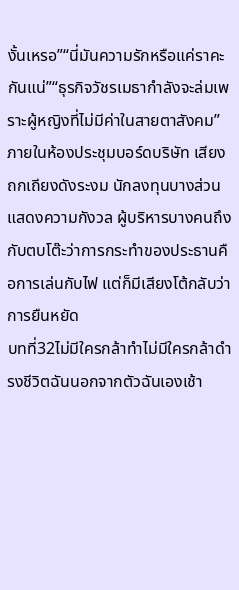งั้นเหรอ”“นี่มันความรักหรือแค่ราคะกันแน่”“ธุรกิจวัชรเมธากำลังจะล่มเพราะผู้หญิงที่ไม่มีค่าในสายตาสังคม” ภายในห้องประชุมบอร์ดบริษัท เสียงถกเถียงดังระงม นักลงทุนบางส่วนแสดงความกังวล ผู้บริหารบางคนถึงกับตบโต๊ะว่าการกระทำของประธานคือการเล่นกับไฟ แต่ก็มีเสียงโต้กลับว่า การยืนหยัด
บทที่32ไม่มีใครกล้าทำไม่มีใครกล้าดำรงชีวิตฉันนอกจากตัวฉันเองเช้า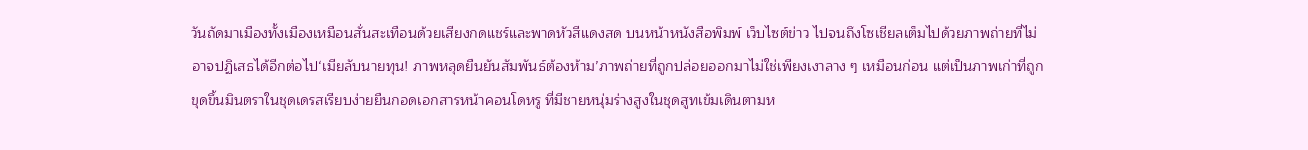วันถัดมาเมืองทั้งเมืองเหมือนสั่นสะเทือนด้วยเสียงกดแชร์และพาดหัวสีแดงสด บนหน้าหนังสือพิมพ์ เว็บไซต์ข่าว ไปจนถึงโซเชียลเต็มไปด้วยภาพถ่ายที่ไม่อาจปฏิเสธได้อีกต่อไป‘เมียลับนายทุน! ภาพหลุดยืนยันสัมพันธ์ต้องห้าม’ภาพถ่ายที่ถูกปล่อยออกมาไม่ใช่เพียงเงาลาง ๆ เหมือนก่อน แต่เป็นภาพเก่าที่ถูกขุดขึ้นมินตราในชุดเดรสเรียบง่ายยืนกอดเอกสารหน้าคอนโดหรู ที่มีชายหนุ่มร่างสูงในชุดสูทเข้มเดินตามห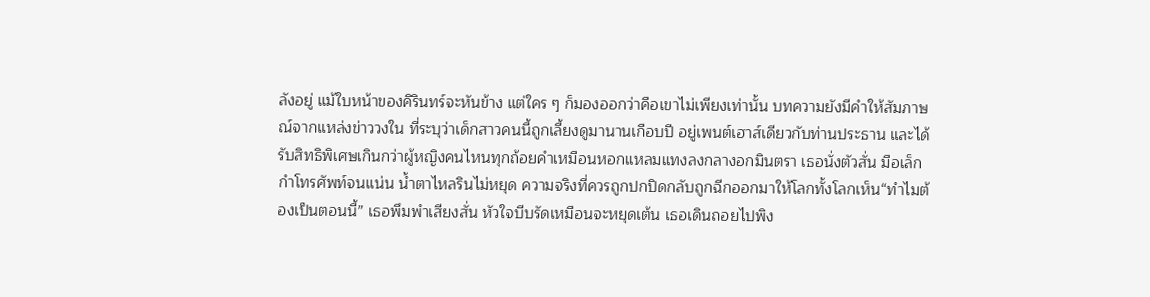ลังอยู่ แม้ใบหน้าของคิรินทร์จะหันข้าง แต่ใคร ๆ ก็มองออกว่าคือเขาไม่เพียงเท่านั้น บทความยังมีคำให้สัมภาษณ์จากแหล่งข่าววงใน ที่ระบุว่าเด็กสาวคนนี้ถูกเลี้ยงดูมานานเกือบปี อยู่เพนต์เฮาส์เดียวกับท่านประธาน และได้รับสิทธิพิเศษเกินกว่าผู้หญิงคนไหนทุกถ้อยคำเหมือนหอกแหลมแทงลงกลางอกมินตรา เธอนั่งตัวสั่น มือเล็กกำโทรศัพท์จนแน่น น้ำตาไหลรินไม่หยุด ความจริงที่ควรถูกปกปิดกลับถูกฉีกออกมาให้โลกทั้งโลกเห็น“ทำไมต้องเป็นตอนนี้” เธอพึมพำเสียงสั่น หัวใจบีบรัดเหมือนจะหยุดเต้น เธอเดินถอยไปพิง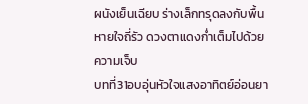ผนังเย็นเฉียบ ร่างเล็กทรุดลงกับพื้น หายใจถี่รัว ดวงตาแดงก่ำเต็มไปด้วยความเจ็บ
บทที่31อบอุ่นหัวใจแสงอาทิตย์อ่อนยา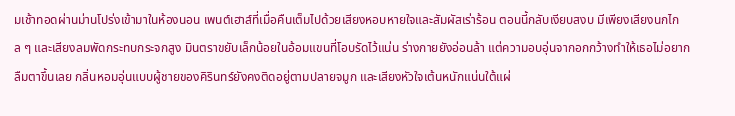มเช้าทอดผ่านม่านโปร่งเข้ามาในห้องนอน เพนต์เฮาส์ที่เมื่อคืนเต็มไปด้วยเสียงหอบหายใจและสัมผัสเร่าร้อน ตอนนี้กลับเงียบสงบ มีเพียงเสียงนกไกล ๆ และเสียงลมพัดกระทบกระจกสูง มินตราขยับเล็กน้อยในอ้อมแขนที่โอบรัดไว้แน่น ร่างกายยังอ่อนล้า แต่ความอบอุ่นจากอกกว้างทำให้เธอไม่อยากลืมตาขึ้นเลย กลิ่นหอมอุ่นแบบผู้ชายของคิรินทร์ยังคงติดอยู่ตามปลายจมูก และเสียงหัวใจเต้นหนักแน่นใต้แผ่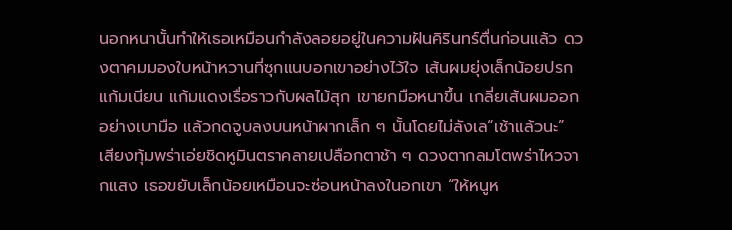นอกหนานั้นทำให้เธอเหมือนกำลังลอยอยู่ในความฝันคิรินทร์ตื่นก่อนแล้ว ดวงตาคมมองใบหน้าหวานที่ซุกแนบอกเขาอย่างไว้ใจ เส้นผมยุ่งเล็กน้อยปรกแก้มเนียน แก้มแดงเรื่อราวกับผลไม้สุก เขายกมือหนาขึ้น เกลี่ยเส้นผมออกอย่างเบามือ แล้วกดจูบลงบนหน้าผากเล็ก ๆ นั้นโดยไม่ลังเล“เช้าแล้วนะ” เสียงทุ้มพร่าเอ่ยชิดหูมินตราคลายเปลือกตาช้า ๆ ดวงตากลมโตพร่าไหวจากแสง เธอขยับเล็กน้อยเหมือนจะซ่อนหน้าลงในอกเขา “ให้หนูห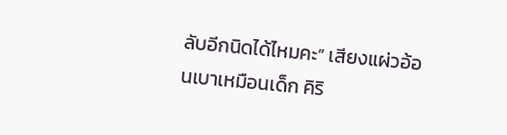ลับอีกนิดได้ไหมคะ” เสียงแผ่วอ้อนเบาเหมือนเด็ก คิริ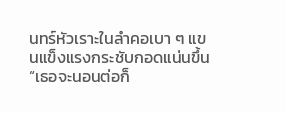นทร์หัวเราะในลำคอเบา ๆ แขนแข็งแรงกระชับกอดแน่นขึ้น “เธอจะนอนต่อก็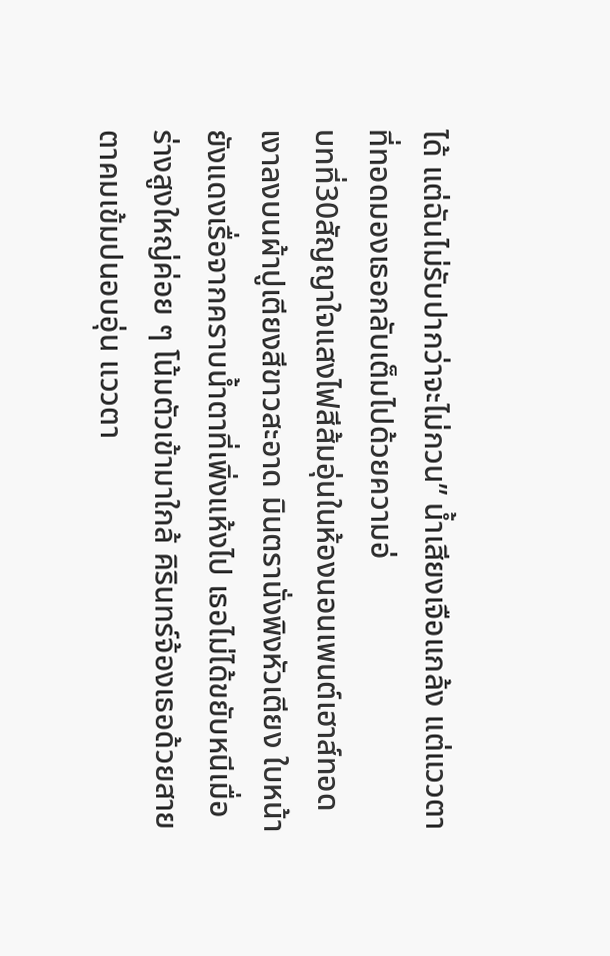ได้ แต่ฉันไม่รับปากว่าจะไม่กวน” น้ำเสียงเจือแกล้ง แต่แววตาที่ทอดมองเธอกลับเต็มไปด้วยความอ่
บทที่30สัญญาใจแสงไฟสีส้มอุ่นในห้องนอนเพนต์เฮาส์ทอดเงาลงบนผ้าปูเตียงสีขาวสะอาด มินตรานั่งพิงหัวเตียง ใบหน้ายังแดงเรื่อจากคราบน้ำตาที่เพิ่งแห้งไป เธอไม่ได้ขยับหนีเมื่อร่างสูงใหญ่ค่อย ๆ โน้มตัวเข้ามาใกล้ คิรินทร์จ้องเธอด้วยสายตาคมเข้มปนอบอุ่น แววตา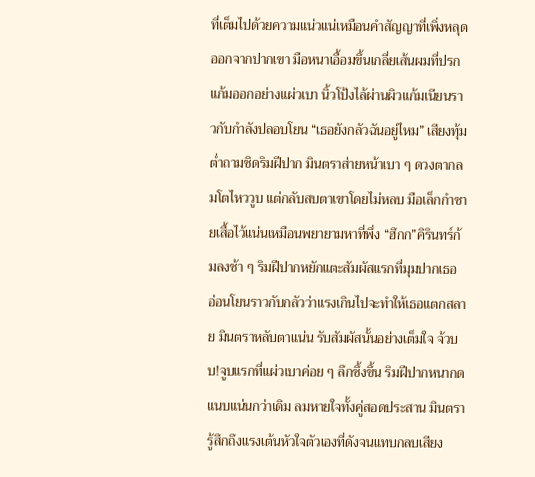ที่เต็มไปด้วยความแน่วแน่เหมือนคำสัญญาที่เพิ่งหลุดออกจากปากเขา มือหนาเอื้อมขึ้นเกลี่ยเส้นผมที่ปรกแก้มออกอย่างแผ่วเบา นิ้วโป้งไล้ผ่านผิวแก้มเนียนราวกับกำลังปลอบโยน “เธอยังกลัวฉันอยู่ไหม” เสียงทุ้มต่ำถามชิดริมฝีปาก มินตราส่ายหน้าเบา ๆ ดวงตากลมโตไหววูบ แต่กลับสบตาเขาโดยไม่หลบ มือเล็กกำชายเสื้อไว้แน่นเหมือนพยายามหาที่พึ่ง “ฮึกก”คิรินทร์ก้มลงช้า ๆ ริมฝีปากหยักแตะสัมผัสแรกที่มุมปากเธอ อ่อนโยนราวกับกลัวว่าแรงเกินไปจะทำให้เธอแตกสลาย มินตราหลับตาแน่น รับสัมผัสนั้นอย่างเต็มใจ จ้วบบ!จูบแรกที่แผ่วเบาค่อย ๆ ลึกซึ้งขึ้น ริมฝีปากหนากดแนบแน่นกว่าเดิม ลมหายใจทั้งคู่สอดประสาน มินตรารู้สึกถึงแรงเต้นหัวใจตัวเองที่ดังจนแทบกลบเสียง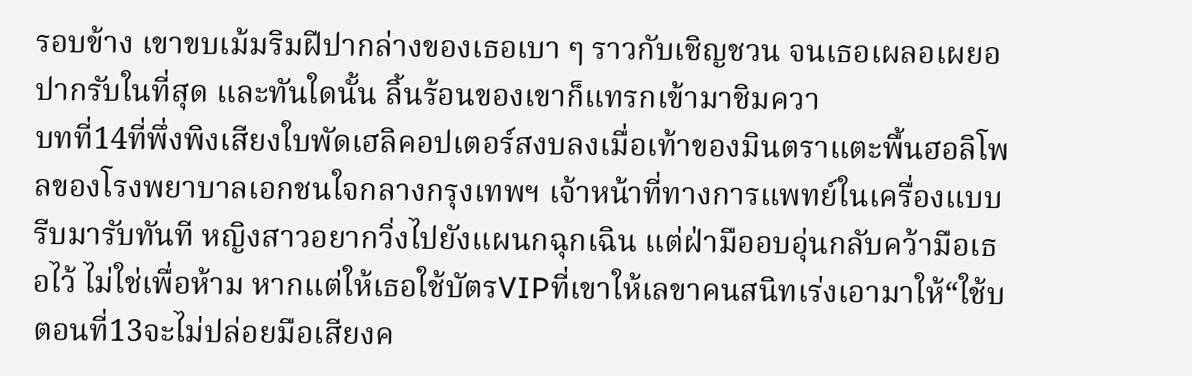รอบข้าง เขาขบเม้มริมฝีปากล่างของเธอเบา ๆ ราวกับเชิญชวน จนเธอเผลอเผยอปากรับในที่สุด และทันใดนั้น ลิ้นร้อนของเขาก็แทรกเข้ามาชิมควา
บทที่14ที่พึ่งพิงเสียงใบพัดเฮลิคอปเตอร์สงบลงเมื่อเท้าของมินตราแตะพื้นฮอลิโพลของโรงพยาบาลเอกชนใจกลางกรุงเทพฯ เจ้าหน้าที่ทางการแพทย์ในเครื่องแบบรีบมารับทันที หญิงสาวอยากวิ่งไปยังแผนกฉุกเฉิน แต่ฝ่ามืออบอุ่นกลับคว้ามือเธอไว้ ไม่ใช่เพื่อห้าม หากแต่ให้เธอใช้บัตรVIPที่เขาให้เลขาคนสนิทเร่งเอามาให้“ใช้บ
ตอนที่13จะไม่ปล่อยมือเสียงค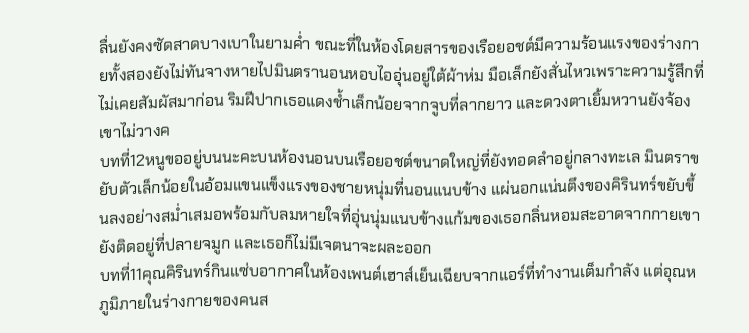ลื่นยังคงซัดสาดบางเบาในยามค่ำ ขณะที่ในห้องโดยสารของเรือยอชต์มีความร้อนแรงของร่างกายทั้งสองยังไม่ทันจางหายไปมินตรานอนหอบไออุ่นอยู่ใต้ผ้าห่ม มือเล็กยังสั่นไหวเพราะความรู้สึกที่ไม่เคยสัมผัสมาก่อน ริมฝีปากเธอแดงช้ำเล็กน้อยจากจูบที่ลากยาว และดวงตาเยิ้มหวานยังจ้องเขาไม่วางค
บทที่12หนูขออยู่บนนะคะบนห้องนอนบนเรือยอชต์ขนาดใหญ่ที่ยังทอดลำอยู่กลางทะเล มินตราขยับตัวเล็กน้อยในอ้อมแขนแข็งแรงของชายหนุ่มที่นอนแนบข้าง แผ่นอกแน่นตึงของคิรินทร์ขยับขึ้นลงอย่างสม่ำเสมอพร้อมกับลมหายใจที่อุ่นนุ่มแนบข้างแก้มของเธอกลิ่นหอมสะอาดจากกายเขายังติดอยู่ที่ปลายจมูก และเธอก็ไม่มีเจตนาจะผละออก
บทที่11คุณคิรินทร์กินแซ่บอากาศในห้องเพนต์เฮาส์เย็นเฉียบจากแอร์ที่ทำงานเต็มกำลัง แต่อุณหภูมิภายในร่างกายของคนส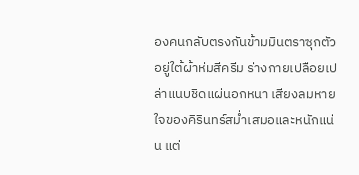องคนกลับตรงกันข้ามมินตราซุกตัวอยู่ใต้ผ้าห่มสีครีม ร่างกายเปลือยเปล่าแนบชิดแผ่นอกหนา เสียงลมหายใจของคิรินทร์สม่ำเสมอและหนักแน่น แต่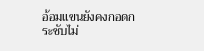อ้อมแขนยังคงกอดกระชับไม่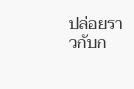ปล่อยราวกับก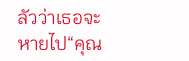ลัวว่าเธอจะหายไป“คุณ